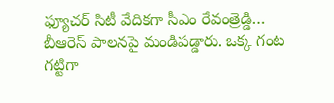ఫ్యూచర్ సిటీ వేదికగా సీఎం రేవంత్రెడ్డి… బీఆరెస్ పాలనపై మండిపడ్డారు. ఒక్క గంట గట్టిగా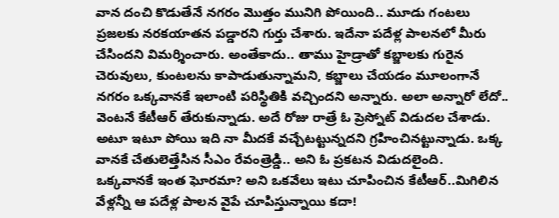వాన దంచి కొడుతేనే నగరం మొత్తం మునిగి పోయింది.. మూడు గంటలు ప్రజలకు నరకయాతన పడ్డారని గుర్తు చేశారు. ఇదేనా పదేళ్ల పాలనలో మీరు చేసిందని విమర్శించారు. అంతేకాదు.. తాము హైడ్రాతో కబ్జాలకు గురైన చెరువులు, కుంటలను కాపాడుతున్నామని, కబ్జాలు చేయడం మూలంగానే నగరం ఒక్కవానకే ఇలాంటి పరిస్థితికి వచ్చిందని అన్నారు. అలా అన్నారో లేదో.. వెంటనే కేటీఆర్ తేరుకున్నాడు. అదే రోజు రాత్రే ఓ ప్రెస్నోట్ విడుదల చేశాడు. అటూ ఇటూ పోయి ఇది నా మీదకే వచ్చేటట్టున్నదని గ్రహించినట్టున్నాడు. ఒక్క వానకే చేతులెత్తేసిన సీఎం రేవంత్రెడ్డి.. అని ఓ ప్రకటన విడుదలైంది.
ఒక్కవానకే ఇంత ఘోరమా? అని ఒకవేలు ఇటు చూపించిన కేటీఆర్..మిగిలిన వేళ్లన్నీ ఆ పదేళ్ల పాలన వైపే చూపిస్తున్నాయి కదా!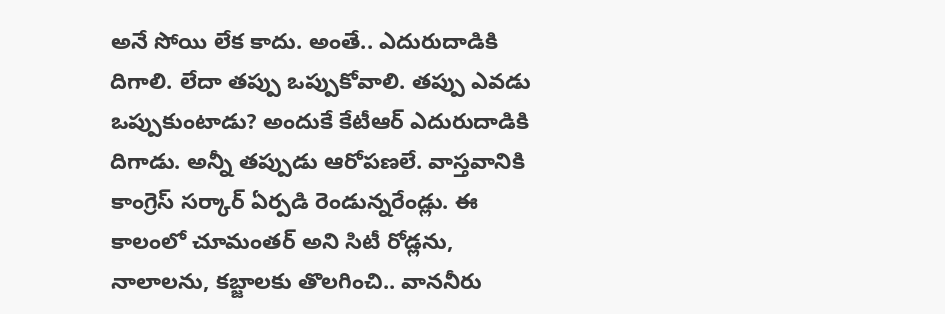అనే సోయి లేక కాదు. అంతే.. ఎదురుదాడికి దిగాలి. లేదా తప్పు ఒప్పుకోవాలి. తప్పు ఎవడు ఒప్పుకుంటాడు? అందుకే కేటీఆర్ ఎదురుదాడికి దిగాడు. అన్నీ తప్పుడు ఆరోపణలే. వాస్తవానికి కాంగ్రెస్ సర్కార్ ఏర్పడి రెండున్నరేండ్లు. ఈ కాలంలో చూమంతర్ అని సిటీ రోడ్లను, నాలాలను, కబ్జాలకు తొలగించి.. వాననీరు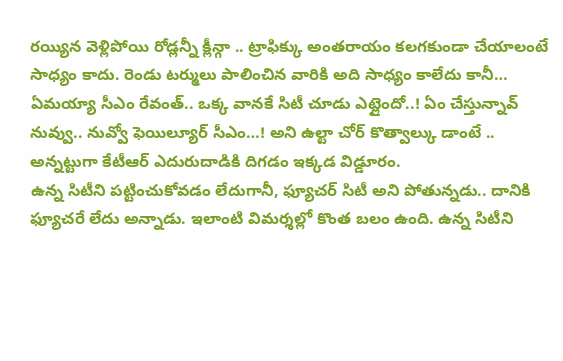రయ్యిన వెళ్లిపోయి రోడ్లన్నీ క్లీన్గా .. ట్రాఫిక్కు అంతరాయం కలగకుండా చేయాలంటే సాధ్యం కాదు. రెండు టర్ములు పాలించిన వారికి అది సాధ్యం కాలేదు కానీ… ఏమయ్యా సీఎం రేవంత్.. ఒక్క వానకే సిటీ చూడు ఎట్లైందో..! ఏం చేస్తున్నావ్ నువ్వు.. నువ్వో ఫెయిల్యూర్ సీఎం…! అని ఉల్టా చోర్ కొత్వాల్కు డాంటే .. అన్నట్టుగా కేటీఆర్ ఎదురుదాడికి దిగడం ఇక్కడ విడ్డూరం.
ఉన్న సిటీని పట్టించుకోవడం లేదుగానీ, ఫ్యూచర్ సిటీ అని పోతున్నడు.. దానికి ఫ్యూచరే లేదు అన్నాడు. ఇలాంటి విమర్శల్లో కొంత బలం ఉంది. ఉన్న సిటీని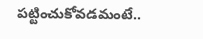పట్టించుకోవడమంటే..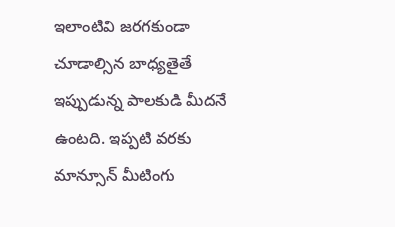ఇలాంటివి జరగకుండా చూడాల్సిన బాధ్యతైతే ఇప్పుడున్న పాలకుడి మీదనే ఉంటది. ఇప్పటి వరకు మాన్సూన్ మీటింగు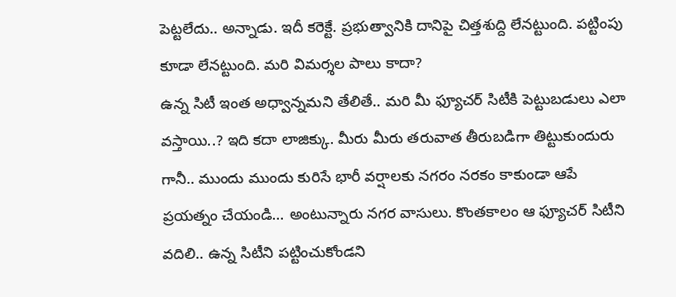పెట్టలేదు.. అన్నాడు. ఇదీ కరెక్టే. ప్రభుత్వానికి దానిపై చిత్తశుద్ది లేనట్టుంది. పట్టింపు కూడా లేనట్టుంది. మరి విమర్శల పాలు కాదా?
ఉన్న సిటీ ఇంత అధ్వాన్నమని తేలితే.. మరి మీ ఫ్యూచర్ సిటీకి పెట్టుబడులు ఎలా వస్తాయి..? ఇది కదా లాజిక్కు. మీరు మీరు తరువాత తీరుబడిగా తిట్టుకుందురు గానీ.. ముందు ముందు కురిసే భారీ వర్షాలకు నగరం నరకం కాకుండా ఆపే ప్రయత్నం చేయండి… అంటున్నారు నగర వాసులు. కొంతకాలం ఆ ఫ్యూచర్ సిటీని వదిలి.. ఉన్న సిటీని పట్టించుకోండని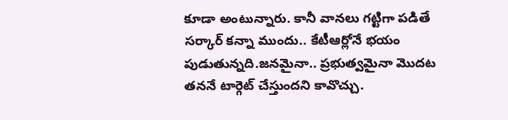కూడా అంటున్నారు. కానీ వానలు గట్టిగా పడితే సర్కార్ కన్నా ముందు.. కేటీఆర్లోనే భయం పుడుతున్నది.జనమైనా.. ప్రభుత్వమైనా మొదట తననే టార్గెట్ చేస్తుందని కావొచ్చు.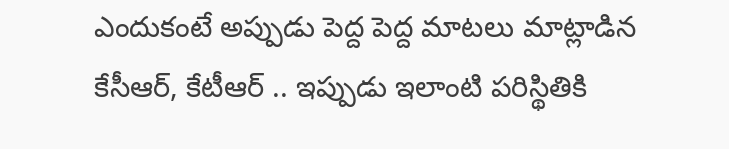ఎందుకంటే అప్పుడు పెద్ద పెద్ద మాటలు మాట్లాడిన కేసీఆర్, కేటీఆర్ .. ఇప్పుడు ఇలాంటి పరిస్థితికి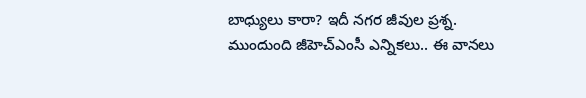బాధ్యులు కారా? ఇదీ నగర జీవుల ప్రశ్న. ముందుంది జీహెచ్ఎంసీ ఎన్నికలు.. ఈ వానలు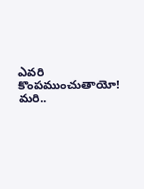ఎవరి కొంపముంచుతాయో! మరి..